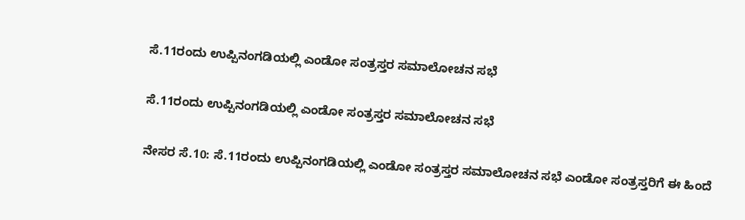ಸೆ.11ರಂದು ಉಪ್ಪಿನಂಗಡಿಯಲ್ಲಿ ಎಂಡೋ ಸಂತ್ರಸ್ತರ ಸಮಾಲೋಚನ ಸಭೆ

ಸೆ.11ರಂದು ಉಪ್ಪಿನಂಗಡಿಯಲ್ಲಿ ಎಂಡೋ ಸಂತ್ರಸ್ತರ ಸಮಾಲೋಚನ ಸಭೆ

ನೇಸರ ಸೆ.10: ಸೆ.11ರಂದು ಉಪ್ಪಿನಂಗಡಿಯಲ್ಲಿ ಎಂಡೋ ಸಂತ್ರಸ್ತರ ಸಮಾಲೋಚನ ಸಭೆ ಎಂಡೋ ಸಂತ್ರಸ್ತರಿಗೆ ಈ ಹಿಂದೆ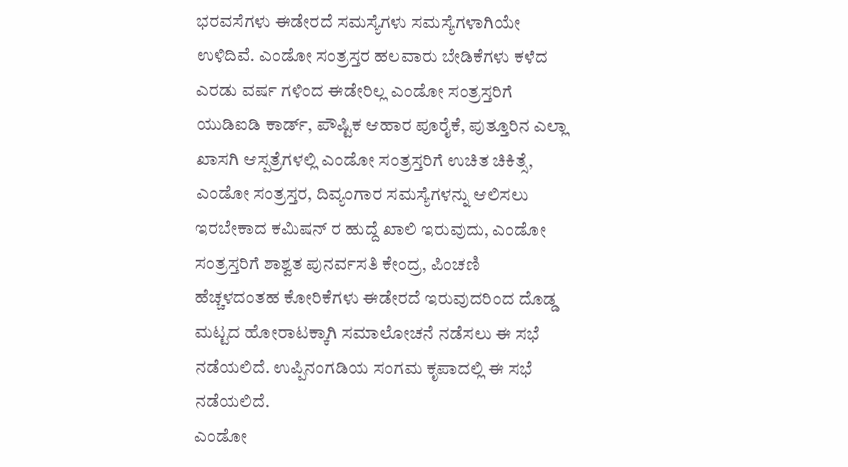ಭರವಸೆಗಳು ಈಡೇರದೆ ಸಮಸ್ಯೆಗಳು ಸಮಸ್ಯೆಗಳಾಗಿಯೇ ಉಳಿದಿವೆ. ಎಂಡೋ ಸಂತ್ರಸ್ತರ ಹಲವಾರು ಬೇಡಿಕೆಗಳು ಕಳೆದ ಎರಡು ವರ್ಷ ಗಳಿಂದ ಈಡೇರಿಲ್ಲ ಎಂಡೋ ಸಂತ್ರಸ್ತರಿಗೆ ಯುಡಿಐಡಿ ಕಾರ್ಡ್, ಪೌಷ್ಟಿಕ ಆಹಾರ ಪೂರೈಕೆ, ಪುತ್ತೂರಿನ ಎಲ್ಲಾ ಖಾಸಗಿ ಆಸ್ಪತ್ರೆಗಳಲ್ಲಿ ಎಂಡೋ ಸಂತ್ರಸ್ತರಿಗೆ ಉಚಿತ ಚಿಕಿತ್ಸೆ, ಎಂಡೋ ಸಂತ್ರಸ್ತರ, ದಿವ್ಯಂಗಾರ ಸಮಸ್ಯೆಗಳನ್ನು ಆಲಿಸಲು ಇರಬೇಕಾದ ಕಮಿಷನ್ ರ ಹುದ್ದೆ ಖಾಲಿ ಇರುವುದು, ಎಂಡೋ ಸಂತ್ರಸ್ತರಿಗೆ ಶಾಶ್ವತ ಪುನರ್ವಸತಿ ಕೇಂದ್ರ, ಪಿಂಚಣಿ ಹೆಚ್ಚಳದಂತಹ ಕೋರಿಕೆಗಳು ಈಡೇರದೆ ಇರುವುದರಿಂದ ದೊಡ್ಡ ಮಟ್ಟದ ಹೋರಾಟಕ್ಕಾಗಿ ಸಮಾಲೋಚನೆ ನಡೆಸಲು ಈ ಸಭೆ ನಡೆಯಲಿದೆ. ಉಪ್ಪಿನಂಗಡಿಯ ಸಂಗಮ ಕೃಪಾದಲ್ಲಿ ಈ ಸಭೆ ನಡೆಯಲಿದೆ.
ಎಂಡೋ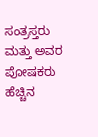ಸಂತ್ರಸ್ತರು ಮತ್ತು ಅವರ ಪೋಷಕರು ಹೆಚ್ಚಿನ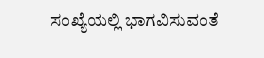ಸಂಖ್ಯೆಯಲ್ಲಿ ಭಾಗವಿಸುವಂತೆ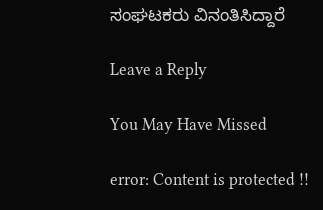ಸಂಘಟಕರು ವಿನಂತಿಸಿದ್ದಾರೆ

Leave a Reply

You May Have Missed

error: Content is protected !!